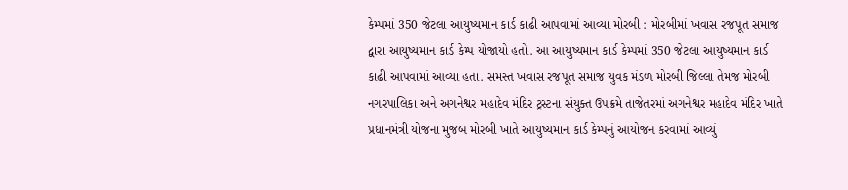કેમ્પમાં 350 જેટલા આયુષ્યમાન કાર્ડ કાઢી આપવામાં આવ્યા મોરબી : મોરબીમાં ખવાસ રજપૂત સમાજ દ્વારા આયુષ્યમાન કાર્ડ કેમ્પ યોજાયો હતો. આ આયુષ્યમાન કાર્ડ કેમ્પમાં 350 જેટલા આયુષ્યમાન કાર્ડ કાઢી આપવામાં આવ્યા હતા. સમસ્ત ખવાસ રજપૂત સમાજ યુવક મંડળ મોરબી જિલ્લા તેમજ મોરબી નગરપાલિકા અને અગનેશ્વર મહાદેવ મંદિર ટ્રસ્ટના સંયુક્ત ઉપક્રમે તાજેતરમાં અગનેશ્વર મહાદેવ મંદિર ખાતે પ્રધાનમંત્રી યોજના મુજબ મોરબી ખાતે આયુષ્યમાન કાર્ડ કેમ્પનું આયોજન કરવામાં આવ્યું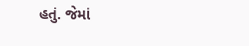હતું. જેમાં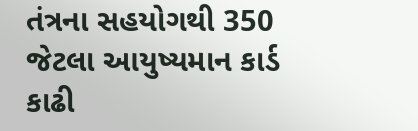તંત્રના સહયોગથી 350 જેટલા આયુષ્યમાન કાર્ડ કાઢી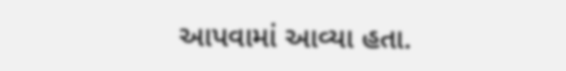આપવામાં આવ્યા હતા.